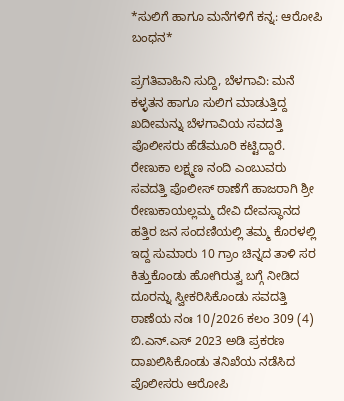*ಸುಲಿಗೆ ಹಾಗೂ ಮನೆಗಳಿಗೆ ಕನ್ನ: ಆರೋಪಿ ಬಂಧನ*

ಪ್ರಗತಿವಾಹಿನಿ ಸುದ್ದಿ, ಬೆಳಗಾವಿ: ಮನೆ ಕಳ್ಳತನ ಹಾಗೂ ಸುಲಿಗ ಮಾಡುತ್ತಿದ್ದ ಖದೀಮನ್ನು ಬೆಳಗಾವಿಯ ಸವದತ್ತಿ ಪೊಲೀಸರು ಹೆಡೆಮೂರಿ ಕಟ್ಟಿದ್ದಾರೆ.
ರೇಣುಕಾ ಲಕ್ಷ್ಮಣ ನಂದಿ ಎಂಬುವರು ಸವದತ್ತಿ ಪೊಲೀಸ್ ಠಾಣೆಗೆ ಹಾಜರಾಗಿ ಶ್ರೀ ರೇಣುಕಾಯಲ್ಲಮ್ಮ ದೇವಿ ದೇವಸ್ಥಾನದ ಹತ್ತಿರ ಜನ ಸಂದಣಿಯಲ್ಲಿ ತಮ್ಮ ಕೊರಳಲ್ಲಿ ಇದ್ದ ಸುಮಾರು 10 ಗ್ರಾಂ ಚಿನ್ನದ ತಾಳಿ ಸರ ಕಿತ್ತುಕೊಂಡು ಹೋಗಿರುತ್ವ ಬಗ್ಗೆ ನೀಡಿದ ದೂರನ್ನು ಸ್ವೀಕರಿಸಿಕೊಂಡು ಸವದತ್ತಿ ಠಾಣೆಯ ನಂಃ 10/2026 ಕಲಂ 309 (4) ಬಿ.ಎನ್.ಎಸ್ 2023 ಅಡಿ ಪ್ರಕರಣ ದಾಖಲಿಸಿಕೊಂಡು ತನಿಖೆಯ ನಡೆಸಿದ ಪೊಲೀಸರು ಆರೋಪಿ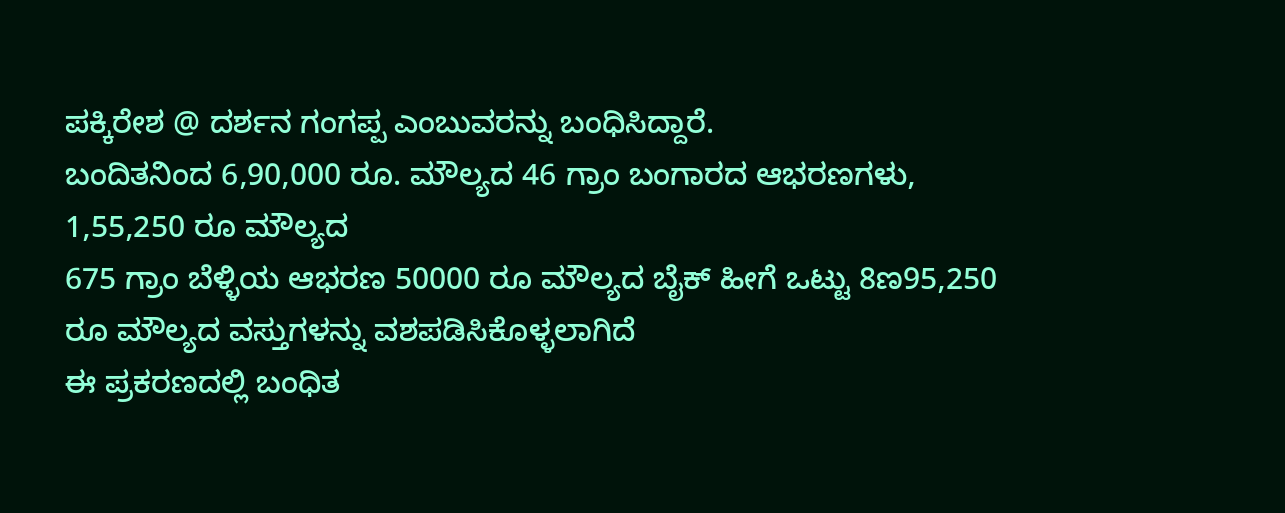ಪಕ್ಕಿರೇಶ @ ದರ್ಶನ ಗಂಗಪ್ಪ ಎಂಬುವರನ್ನು ಬಂಧಿಸಿದ್ದಾರೆ.
ಬಂದಿತನಿಂದ 6,90,000 ರೂ. ಮೌಲ್ಯದ 46 ಗ್ರಾಂ ಬಂಗಾರದ ಆಭರಣಗಳು, 1,55,250 ರೂ ಮೌಲ್ಯದ
675 ಗ್ರಾಂ ಬೆಳ್ಳಿಯ ಆಭರಣ 50000 ರೂ ಮೌಲ್ಯದ ಬೈಕ್ ಹೀಗೆ ಒಟ್ಟು 8ಣ95,250 ರೂ ಮೌಲ್ಯದ ವಸ್ತುಗಳನ್ನು ವಶಪಡಿಸಿಕೊಳ್ಳಲಾಗಿದೆ
ಈ ಪ್ರಕರಣದಲ್ಲಿ ಬಂಧಿತ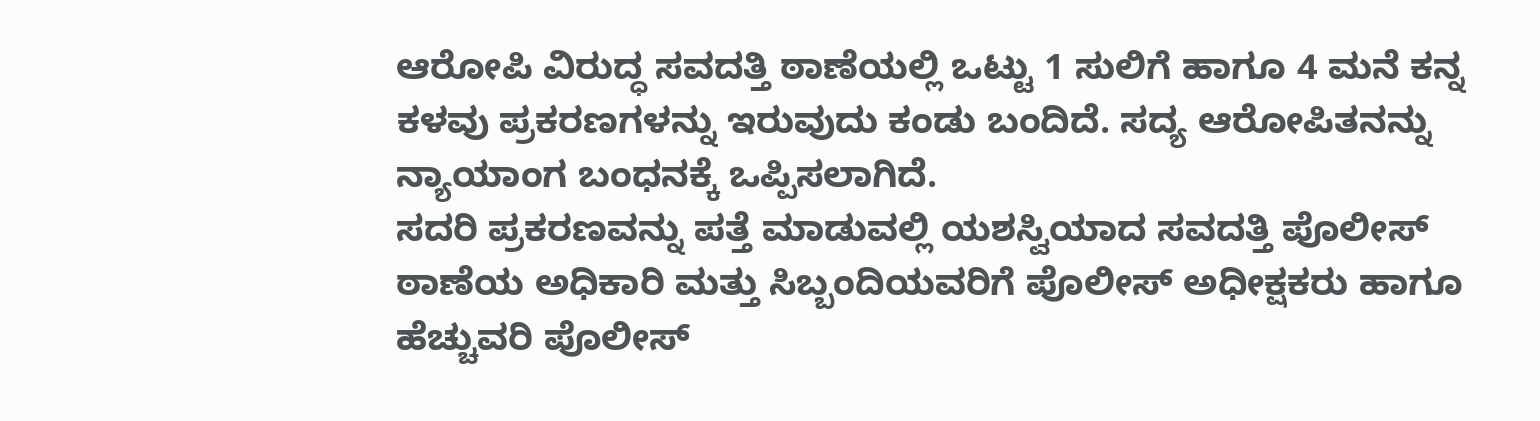ಆರೋಪಿ ವಿರುದ್ಧ ಸವದತ್ತಿ ಠಾಣೆಯಲ್ಲಿ ಒಟ್ಟು 1 ಸುಲಿಗೆ ಹಾಗೂ 4 ಮನೆ ಕನ್ನ ಕಳವು ಪ್ರಕರಣಗಳನ್ನು ಇರುವುದು ಕಂಡು ಬಂದಿದೆ. ಸದ್ಯ ಆರೋಪಿತನನ್ನು ನ್ಯಾಯಾಂಗ ಬಂಧನಕ್ಕೆ ಒಪ್ಪಿಸಲಾಗಿದೆ.
ಸದರಿ ಪ್ರಕರಣವನ್ನು ಪತ್ತೆ ಮಾಡುವಲ್ಲಿ ಯಶಸ್ವಿಯಾದ ಸವದತ್ತಿ ಪೊಲೀಸ್ ಠಾಣೆಯ ಅಧಿಕಾರಿ ಮತ್ತು ಸಿಬ್ಬಂದಿಯವರಿಗೆ ಪೊಲೀಸ್ ಅಧೀಕ್ಷಕರು ಹಾಗೂ ಹೆಚ್ಚುವರಿ ಪೊಲೀಸ್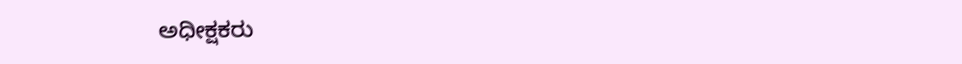ಅಧೀಕ್ಷಕರು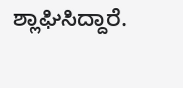ಶ್ಲಾಘಿಸಿದ್ದಾರೆ.